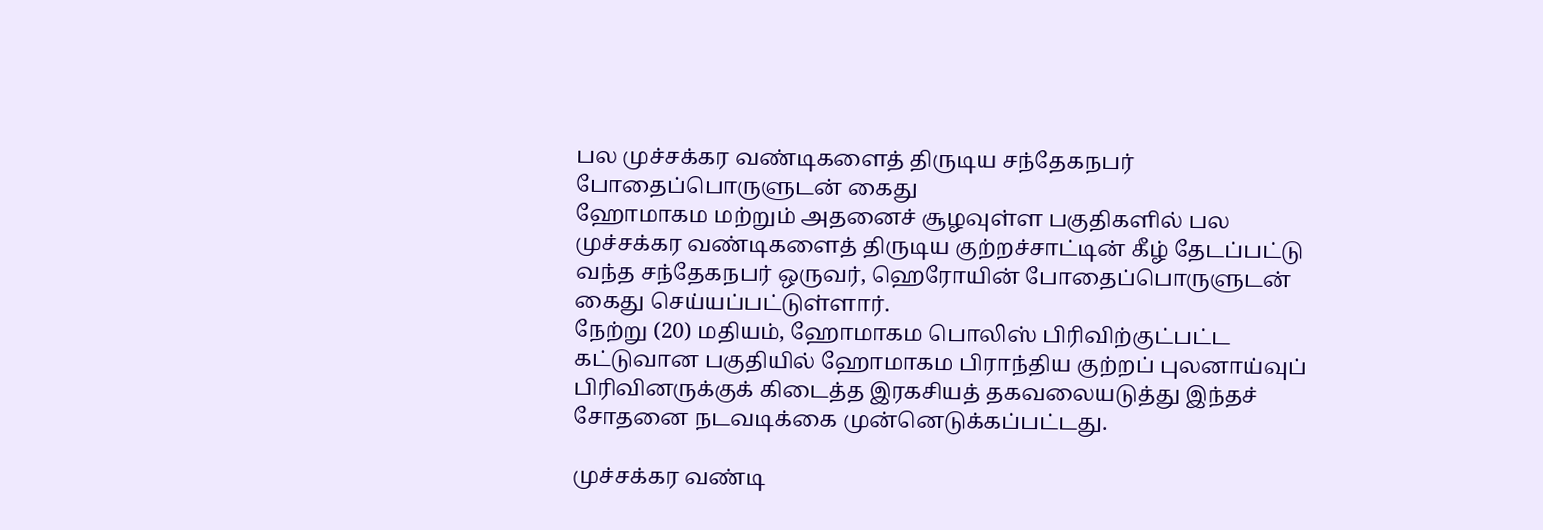பல முச்சக்கர வண்டிகளைத் திருடிய சந்தேகநபர் போதைப்பொருளுடன் கைது
ஹோமாகம மற்றும் அதனைச் சூழவுள்ள பகுதிகளில் பல முச்சக்கர வண்டிகளைத் திருடிய குற்றச்சாட்டின் கீழ் தேடப்பட்டு வந்த சந்தேகநபர் ஒருவர், ஹெரோயின் போதைப்பொருளுடன் கைது செய்யப்பட்டுள்ளார்.
நேற்று (20) மதியம், ஹோமாகம பொலிஸ் பிரிவிற்குட்பட்ட கட்டுவான பகுதியில் ஹோமாகம பிராந்திய குற்றப் புலனாய்வுப் பிரிவினருக்குக் கிடைத்த இரகசியத் தகவலையடுத்து இந்தச் சோதனை நடவடிக்கை முன்னெடுக்கப்பட்டது.

முச்சக்கர வண்டி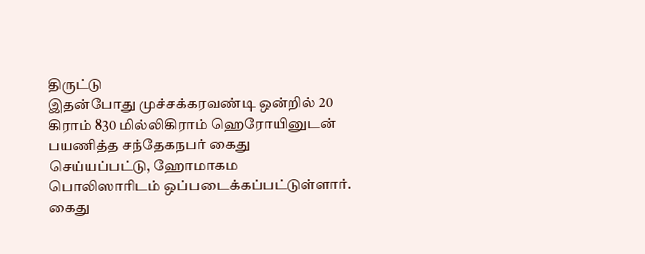திருட்டு
இதன்போது முச்சக்கரவண்டி ஒன்றில் 20 கிராம் 830 மில்லிகிராம் ஹெரோயினுடன் பயணித்த சந்தேகநபர் கைது செய்யப்பட்டு, ஹோமாகம பொலிஸாரிடம் ஒப்படைக்கப்பட்டுள்ளார்.
கைது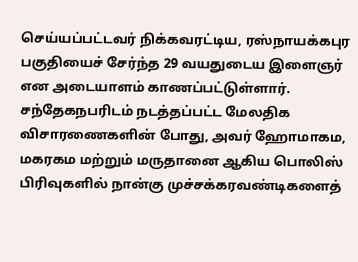செய்யப்பட்டவர் நிக்கவரட்டிய, ரஸ்நாயக்கபுர பகுதியைச் சேர்ந்த 29 வயதுடைய இளைஞர் என அடையாளம் காணப்பட்டுள்ளார்.
சந்தேகநபரிடம் நடத்தப்பட்ட மேலதிக விசாரணைகளின் போது, அவர் ஹோமாகம, மகரகம மற்றும் மருதானை ஆகிய பொலிஸ் பிரிவுகளில் நான்கு முச்சக்கரவண்டிகளைத்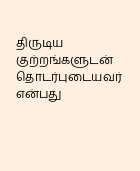திருடிய குற்றங்களுடன் தொடர்புடையவர் என்பது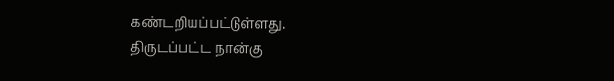கண்டறியப்பட்டுள்ளது.
திருடப்பட்ட நான்கு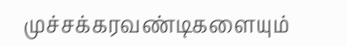முச்சக்கரவண்டிகளையும்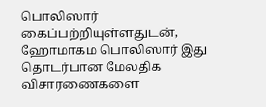பொலிஸார் கைப்பற்றியுள்ளதுடன், ஹோமாகம பொலிஸார் இது தொடர்பான மேலதிக விசாரணைகளை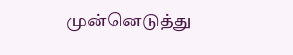முன்னெடுத்து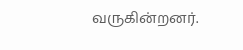வருகின்றனர்.